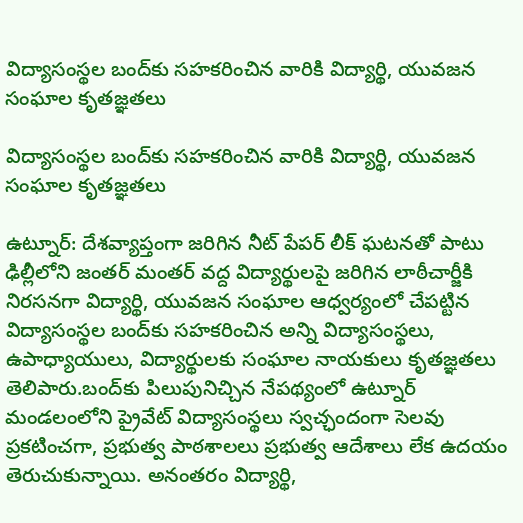విద్యాసంస్థల బంద్‌కు సహకరించిన వారికి విద్యార్థి, యువజన సంఘాల కృతజ్ఞతలు

విద్యాసంస్థల బంద్‌కు సహకరించిన వారికి విద్యార్థి, యువజన సంఘాల కృతజ్ఞతలు

ఉట్నూర్: దేశవ్యాప్తంగా జరిగిన నీట్ పేపర్ లీక్ ఘటనతో పాటు ఢిల్లీలోని జంతర్ మంతర్ వద్ద విద్యార్థులపై జరిగిన లాఠీచార్జీకి నిరసనగా విద్యార్థి, యువజన సంఘాల ఆధ్వర్యంలో చేపట్టిన విద్యాసంస్థల బంద్‌కు సహకరించిన అన్ని విద్యాసంస్థలు, ఉపాధ్యాయులు, విద్యార్థులకు సంఘాల నాయకులు కృతజ్ఞతలు తెలిపారు.బంద్‌కు పిలుపునిచ్చిన నేపథ్యంలో ఉట్నూర్ మండలంలోని ప్రైవేట్ విద్యాసంస్థలు స్వచ్ఛందంగా సెలవు ప్రకటించగా, ప్రభుత్వ పాఠశాలలు ప్రభుత్వ ఆదేశాలు లేక ఉదయం తెరుచుకున్నాయి. అనంతరం విద్యార్థి,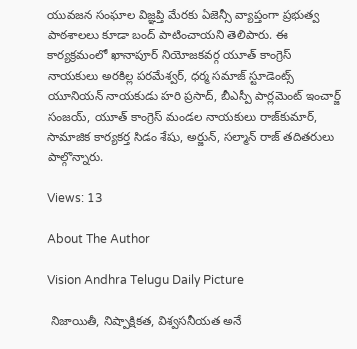యువజన సంఘాల విజ్ఞప్తి మేరకు ఏజెన్సీ వ్యాప్తంగా ప్రభుత్వ పాఠశాలలు కూడా బంద్ పాటించాయని తెలిపారు. ఈ కార్యక్రమంలో ఖానాపూర్ నియోజకవర్గ యూత్ కాంగ్రెస్ నాయకులు అరకిల్ల పరమేశ్వర్, ధర్మ సమాజ్ స్టూడెంట్స్ యూనియన్ నాయకుడు హరి ప్రసాద్, బీఎస్పీ పార్లమెంట్ ఇంచార్జ్ సంజయ్, యూత్ కాంగ్రెస్ మండల నాయకులు రాజ్‌కుమార్, సామాజిక కార్యకర్త సిడం శేషు, అర్జున్, సల్మాన్ రాజ్ తదితరులు పాల్గొన్నారు.

Views: 13

About The Author

Vision Andhra Telugu Daily Picture

 నిజాయితీ, నిష్పాక్షికత, విశ్వసనీయత అనే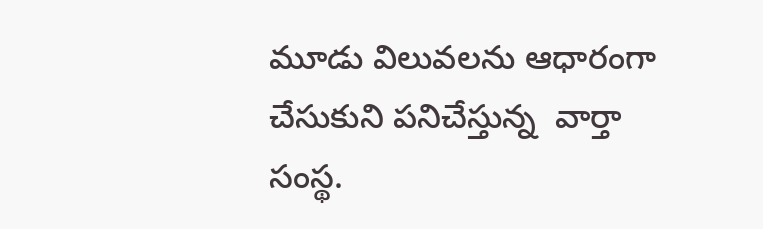మూడు విలువలను ఆధారంగా చేసుకుని పనిచేస్తున్న  వార్తా సంస్థ.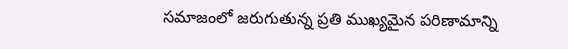సమాజంలో జరుగుతున్న ప్రతి ముఖ్యమైన పరిణామాన్ని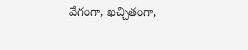వేగంగా, ఖచ్చితంగా,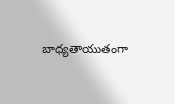బాధ్యతాయుతంగా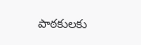పాఠకులకు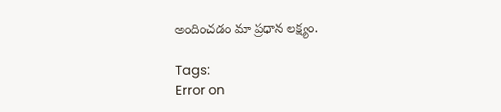అందించడం మా ప్రధాన లక్ష్యం.

Tags:
Error on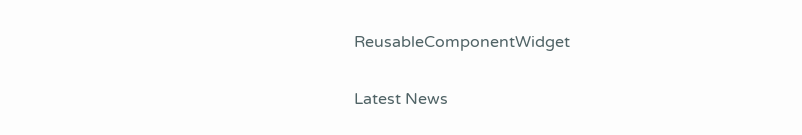ReusableComponentWidget

Latest News